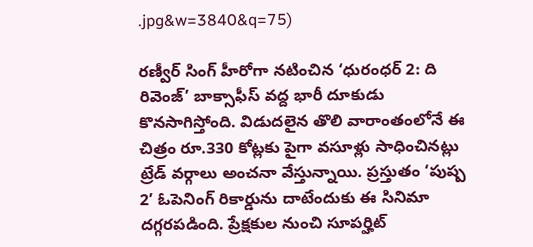.jpg&w=3840&q=75)

రణ్వీర్ సింగ్ హీరోగా నటించిన ‘ధురంధర్ 2: ది రివెంజ్’ బాక్సాఫీస్ వద్ద భారీ దూకుడు కొనసాగిస్తోంది. విడుదలైన తొలి వారాంతంలోనే ఈ చిత్రం రూ.330 కోట్లకు పైగా వసూళ్లు సాధించినట్లు ట్రేడ్ వర్గాలు అంచనా వేస్తున్నాయి. ప్రస్తుతం ‘పుష్ప 2’ ఓపెనింగ్ రికార్డును దాటేందుకు ఈ సినిమా దగ్గరపడింది. ప్రేక్షకుల నుంచి సూపర్హిట్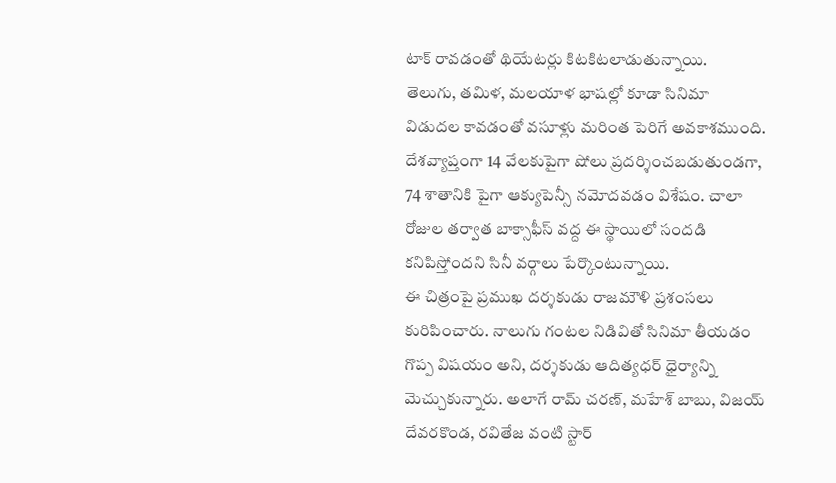టాక్ రావడంతో థియేటర్లు కిటకిటలాడుతున్నాయి.
తెలుగు, తమిళ, మలయాళ భాషల్లో కూడా సినిమా విడుదల కావడంతో వసూళ్లు మరింత పెరిగే అవకాశముంది. దేశవ్యాప్తంగా 14 వేలకుపైగా షోలు ప్రదర్శించబడుతుండగా, 74 శాతానికి పైగా ఆక్యుపెన్సీ నమోదవడం విశేషం. చాలా రోజుల తర్వాత బాక్సాఫీస్ వద్ద ఈ స్థాయిలో సందడి కనిపిస్తోందని సినీ వర్గాలు పేర్కొంటున్నాయి.
ఈ చిత్రంపై ప్రముఖ దర్శకుడు రాజమౌళి ప్రశంసలు కురిపించారు. నాలుగు గంటల నిడివితో సినిమా తీయడం గొప్ప విషయం అని, దర్శకుడు ఆదిత్యధర్ ధైర్యాన్ని మెచ్చుకున్నారు. అలాగే రామ్ చరణ్, మహేశ్ బాబు, విజయ్ దేవరకొండ, రవితేజ వంటి స్టార్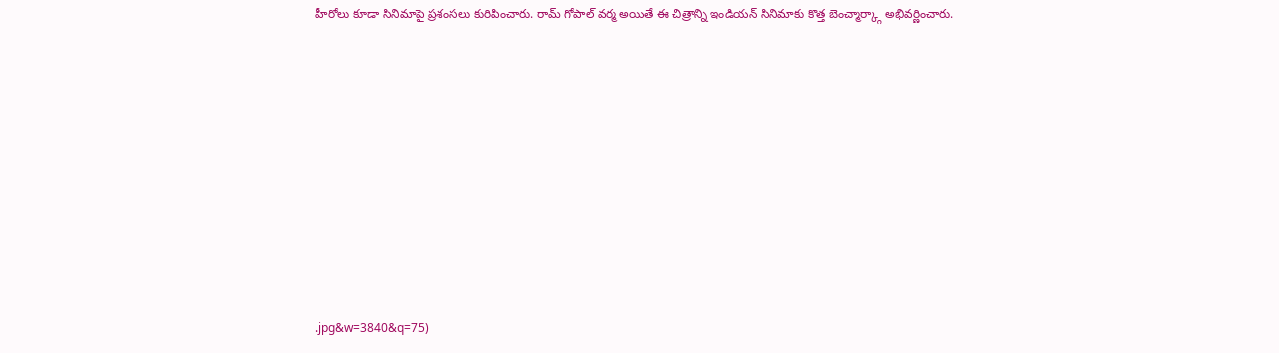హీరోలు కూడా సినిమాపై ప్రశంసలు కురిపించారు. రామ్ గోపాల్ వర్మ అయితే ఈ చిత్రాన్ని ఇండియన్ సినిమాకు కొత్త బెంచ్మార్క్గా అభివర్ణించారు.










.jpg&w=3840&q=75)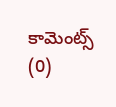కామెంట్స్ (0)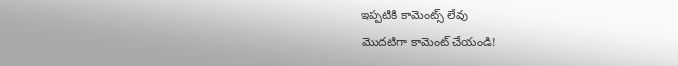ఇప్పటికి కామెంట్స్ లేవు
మొదటిగా కామెంట్ చేయండి!